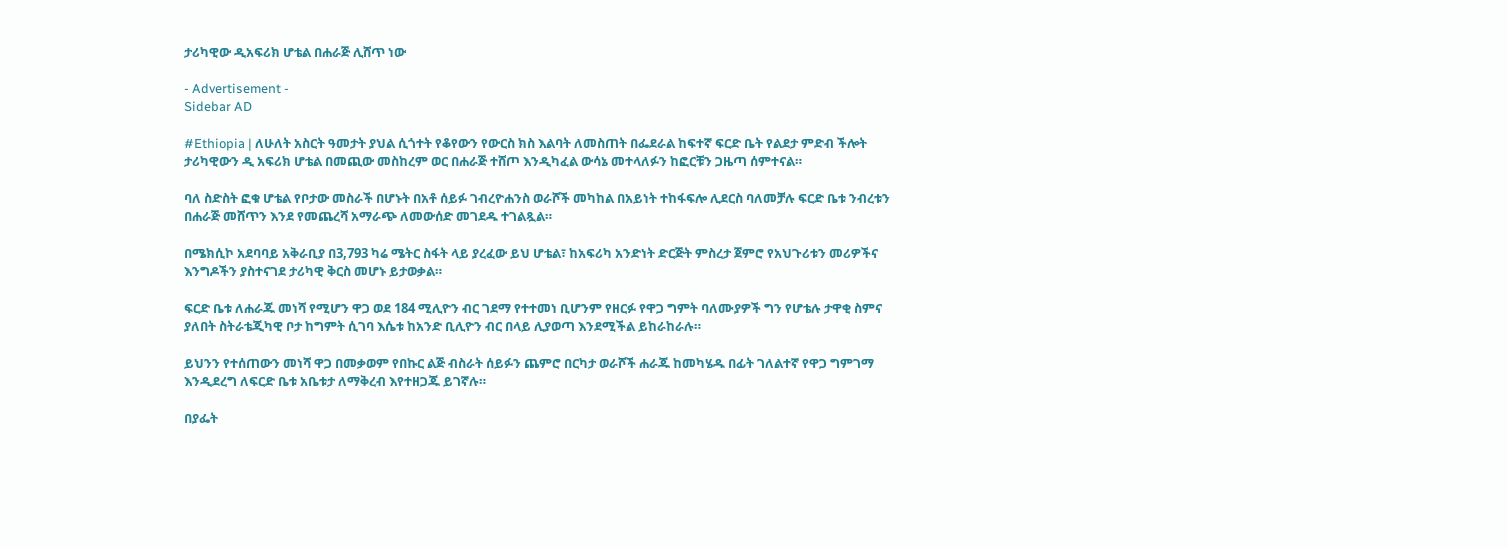ታሪካዊው ዲአፍሪክ ሆቴል በሐራጅ ሊሸጥ ነው

- Advertisement -
Sidebar AD

#Ethiopia | ለሁለት አስርት ዓመታት ያህል ሲጎተት የቆየውን የውርስ ክስ እልባት ለመስጠት በፌደራል ከፍተኛ ፍርድ ቤት የልደታ ምድብ ችሎት ታሪካዊውን ዲ አፍሪክ ሆቴል በመጪው መስከረም ወር በሐራጅ ተሸጦ እንዲካፈል ውሳኔ መተላለፉን ከፎርቹን ጋዜጣ ሰምተናል።

ባለ ስድስት ፎቁ ሆቴል የቦታው መስራች በሆኑት በአቶ ሰይፉ ገብረዮሐንስ ወራሾች መካከል በአይነት ተከፋፍሎ ሊደርስ ባለመቻሉ ፍርድ ቤቱ ንብረቱን በሐራጅ መሸጥን እንደ የመጨረሻ አማራጭ ለመውሰድ መገደዱ ተገልጿል።

በሜክሲኮ አደባባይ አቅራቢያ በ3,793 ካሬ ሜትር ስፋት ላይ ያረፈው ይህ ሆቴል፣ ከአፍሪካ አንድነት ድርጅት ምስረታ ጀምሮ የአህጉሪቱን መሪዎችና እንግዶችን ያስተናገደ ታሪካዊ ቅርስ መሆኑ ይታወቃል።

ፍርድ ቤቱ ለሐራጁ መነሻ የሚሆን ዋጋ ወደ 184 ሚሊዮን ብር ገደማ የተተመነ ቢሆንም የዘርፉ የዋጋ ግምት ባለሙያዎች ግን የሆቴሉ ታዋቂ ስምና ያለበት ስትራቴጂካዊ ቦታ ከግምት ሲገባ እሴቱ ከአንድ ቢሊዮን ብር በላይ ሊያወጣ እንደሚችል ይከራከራሉ።

ይህንን የተሰጠውን መነሻ ዋጋ በመቃወም የበኩር ልጅ ብስራት ሰይፉን ጨምሮ በርካታ ወራሾች ሐራጁ ከመካሄዱ በፊት ገለልተኛ የዋጋ ግምገማ እንዲደረግ ለፍርድ ቤቱ አቤቱታ ለማቅረብ እየተዘጋጁ ይገኛሉ።

በያፌት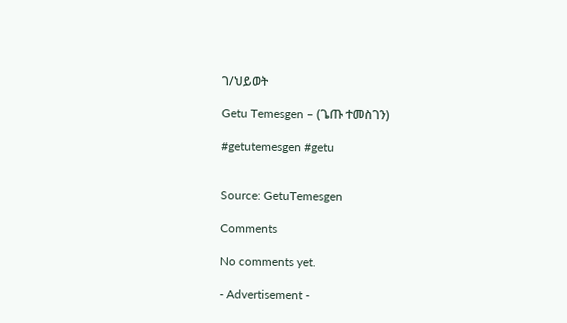ገ/ህይወት

Getu Temesgen – (ጌጡ ተመስገን)

#getutemesgen #getu


Source: GetuTemesgen

Comments

No comments yet.

- Advertisement -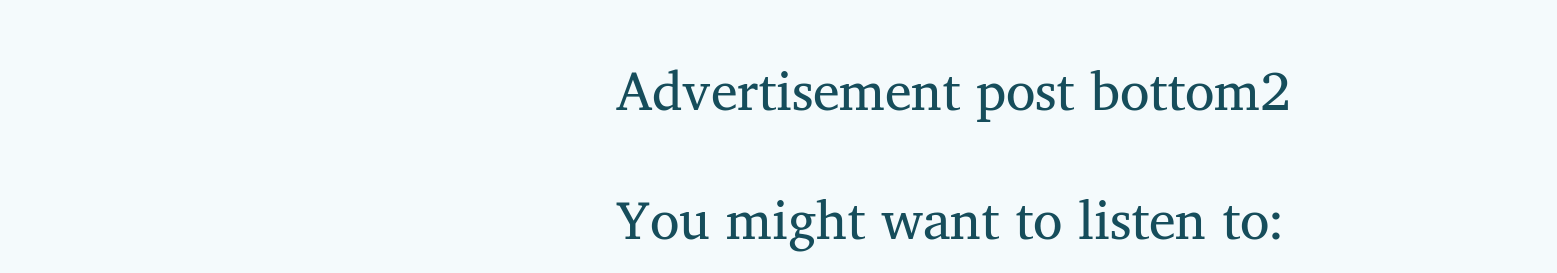Advertisement post bottom2

You might want to listen to: